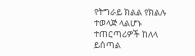የትግራይ ክልል የክልሉ ተወላጅ ላልሆኑ ተጠርጣሪዎች ከለላ ይሰጣል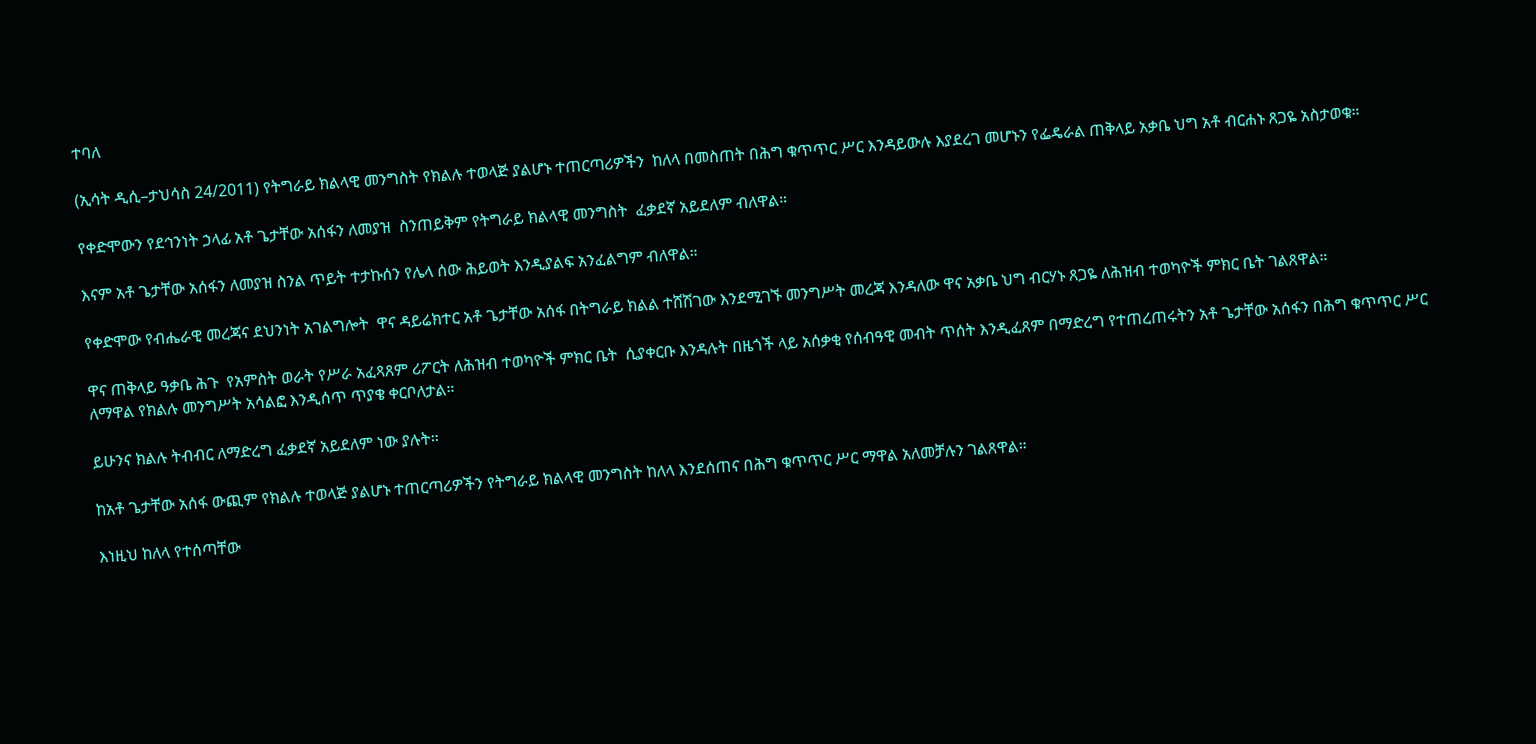ተባለ

(ኢሳት ዲሲ–ታህሳስ 24/2011) የትግራይ ክልላዊ መንግስት የክልሉ ተወላጅ ያልሆኑ ተጠርጣሪዎችን  ከለላ በመስጠት በሕግ ቁጥጥር ሥር እንዳይውሉ እያደረገ መሆኑን የፌዴራል ጠቅላይ አቃቤ ህግ አቶ ብርሐኑ ጸጋዬ አስታወቁ።

የቀድሞውን የደኅንነት ኃላፊ አቶ ጌታቸው አሰፋን ለመያዝ  ስንጠይቅም የትግራይ ክልላዊ መንግስት  ፈቃደኛ አይደለም ብለዋል።

እናም አቶ ጌታቸው አሰፋን ለመያዝ ስንል ጥይት ተታኩሰን የሌላ ሰው ሕይወት እንዲያልፍ አንፈልግም ብለዋል።

የቀድሞው የብሔራዊ መረጃና ደህንነት አገልግሎት  ዋና ዳይሬክተር አቶ ጌታቸው አሰፋ በትግራይ ክልል ተሸሽገው እንደሚገኙ መንግሥት መረጃ እንዳለው ዋና አቃቤ ህግ ብርሃኑ ጸጋዬ ለሕዝብ ተወካዮች ምክር ቤት ገልጸዋል።

ዋና ጠቅላይ ዓቃቤ ሕጉ  የአምስት ወራት የሥራ አፈጻጸም ሪፖርት ለሕዝብ ተወካዮች ምክር ቤት  ሲያቀርቡ እንዳሉት በዜጎች ላይ አሰቃቂ የሰብዓዊ መብት ጥሰት እንዲፈጸም በማድረግ የተጠረጠሩትን አቶ ጌታቸው አሰፋን በሕግ ቁጥጥር ሥር ለማዋል የክልሉ መንግሥት አሳልፎ እንዲሰጥ ጥያቄ ቀርቦለታል።

ይሁንና ክልሉ ትብብር ለማድረግ ፈቃደኛ አይደለም ነው ያሉት።

ከአቶ ጌታቸው አሰፋ ውጪም የክልሉ ተወላጅ ያልሆኑ ተጠርጣሪዎችን የትግራይ ክልላዊ መንግስት ከለላ እንደሰጠና በሕግ ቁጥጥር ሥር ማዋል አለመቻሉን ገልጸዋል።

እነዚህ ከለላ የተሰጣቸው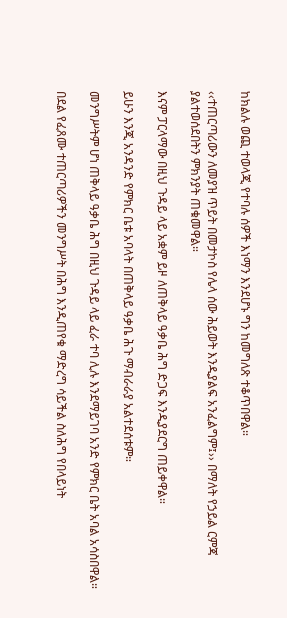ከክልሉ ወጪ ተወላጂ የተባሉ ሰዎች እነማን እንደሆኑ ግን ከመግለጽ ተቆጥበዋል።

‹‹ተጠርጣሪውን ለመያዝ ጥይት በመታኮስ የሌላ ሰው ሕይወት እንዲያልፍ አንፈልግም፤›› በማለት የኃይል ርምጃ ያልተወሰደበትን ምክንያት ጠቁመዋል።

እናም ፓርላማው በዚህ ጉዳይ ላይ አቋም ይዞ ለጠቅላይ ዓቃቤ ሕግ ድጋፍ እንዲያደርግ ጠይቀዋል።

ይሁን እንጂ አንዳንድ የምክር ቤቱ አባላት በጠቅላይ ዓቃቤ ሕጉ ማብራራያ አልተደሰቱም።

መንግሥትም ሆነ ጠቅላይ ዓቃቤ ሕግ በዚህ ጉዳይ ላይ ፈራ ተባ ሊሉ እንደማይገባ አንድ የምክር ቤት አባል አሳስበዋል።

በደል የፈጸሙ ተጠርጣሪዎችን መንግሥት በሕግ እንዲጠየቁ ማድረግ ሳይችል ስለሕግ የበላይነት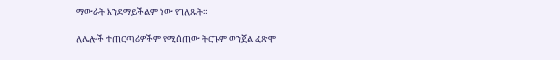ማውራት እንደማይችልም ነው የገለጹት።

ለሌሎች ተጠርጣሪዎችም የሚሰጠው ትርጉም ወንጀል ፈጽሞ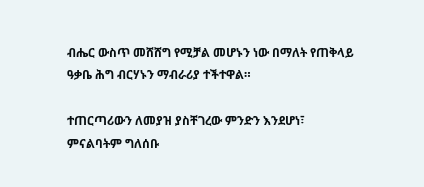ብሔር ውስጥ መሸሸግ የሚቻል መሆኑን ነው በማለት የጠቅላይ ዓቃቤ ሕግ ብርሃኑን ማብራሪያ ተችተዋል።

ተጠርጣሪውን ለመያዝ ያስቸገረው ምንድን እንደሆነ፣ ምናልባትም ግለሰቡ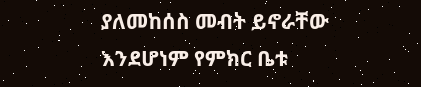ያለመከሰስ መብት ይኖራቸው እንደሆነም የምክር ቤቱ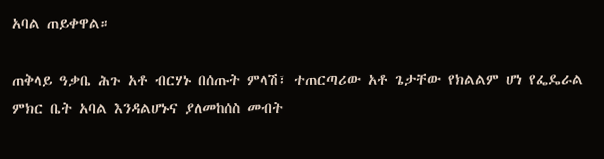አባል ጠይቀዋል።

ጠቅላይ ዓቃቤ ሕጉ አቶ ብርሃኑ በሰጡት ምላሽ፣ ተጠርጣሪው አቶ ጌታቸው የክልልም ሆነ የፌዴራል ምክር ቤት አባል እንዳልሆኑና ያለመከሰስ መብት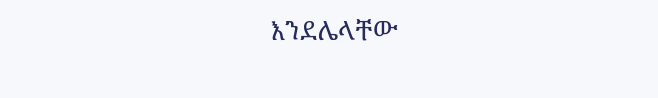እንደሌላቸው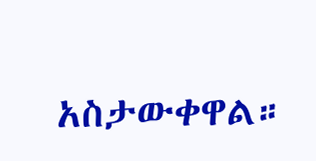አስታውቀዋል።